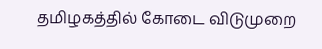தமிழகத்தில் கோடை விடுமுறை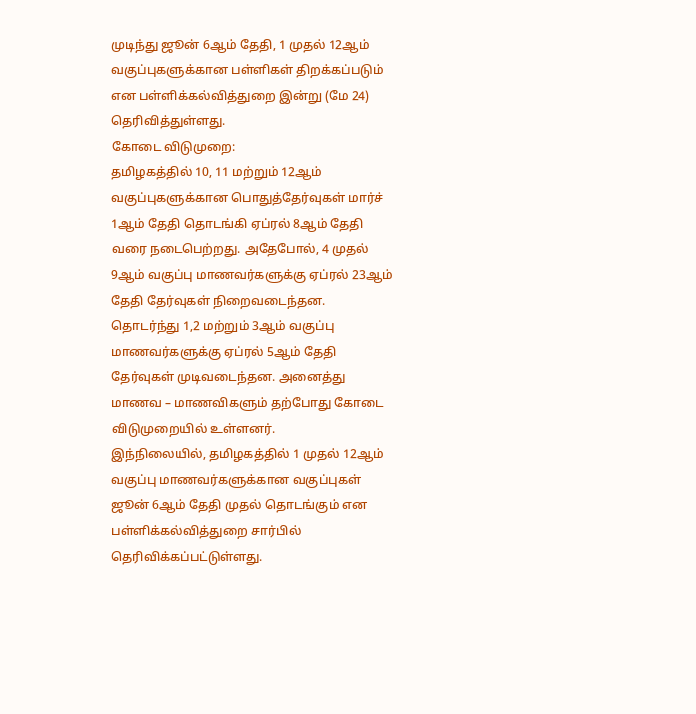முடிந்து ஜூன் 6ஆம் தேதி, 1 முதல் 12ஆம் வகுப்புகளுக்கான பள்ளிகள் திறக்கப்படும் என பள்ளிக்கல்வித்துறை இன்று (மே 24) தெரிவித்துள்ளது.
கோடை விடுமுறை:
தமிழகத்தில் 10, 11 மற்றும் 12ஆம் வகுப்புகளுக்கான பொதுத்தேர்வுகள் மார்ச் 1ஆம் தேதி தொடங்கி ஏப்ரல் 8ஆம் தேதி வரை நடைபெற்றது. அதேபோல், 4 முதல் 9ஆம் வகுப்பு மாணவர்களுக்கு ஏப்ரல் 23ஆம் தேதி தேர்வுகள் நிறைவடைந்தன.
தொடர்ந்து 1,2 மற்றும் 3ஆம் வகுப்பு மாணவர்களுக்கு ஏப்ரல் 5ஆம் தேதி தேர்வுகள் முடிவடைந்தன. அனைத்து மாணவ – மாணவிகளும் தற்போது கோடை விடுமுறையில் உள்ளனர்.
இந்நிலையில், தமிழகத்தில் 1 முதல் 12ஆம் வகுப்பு மாணவர்களுக்கான வகுப்புகள் ஜூன் 6ஆம் தேதி முதல் தொடங்கும் என பள்ளிக்கல்வித்துறை சார்பில் தெரிவிக்கப்பட்டுள்ளது.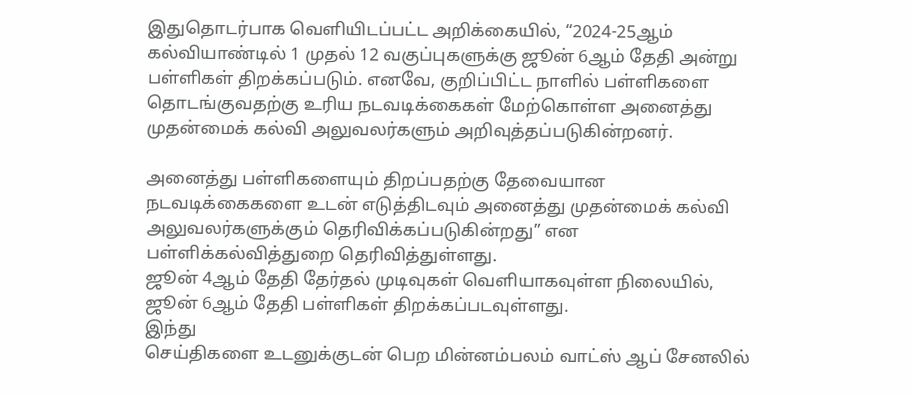இதுதொடர்பாக வெளியிடப்பட்ட அறிக்கையில், “2024-25ஆம் கல்வியாண்டில் 1 முதல் 12 வகுப்புகளுக்கு ஜூன் 6ஆம் தேதி அன்று பள்ளிகள் திறக்கப்படும். எனவே, குறிப்பிட்ட நாளில் பள்ளிகளை தொடங்குவதற்கு உரிய நடவடிக்கைகள் மேற்கொள்ள அனைத்து முதன்மைக் கல்வி அலுவலர்களும் அறிவுத்தப்படுகின்றனர்.

அனைத்து பள்ளிகளையும் திறப்பதற்கு தேவையான நடவடிக்கைகளை உடன் எடுத்திடவும் அனைத்து முதன்மைக் கல்வி அலுவலர்களுக்கும் தெரிவிக்கப்படுகின்றது” என பள்ளிக்கல்வித்துறை தெரிவித்துள்ளது.
ஜூன் 4ஆம் தேதி தேர்தல் முடிவுகள் வெளியாகவுள்ள நிலையில், ஜூன் 6ஆம் தேதி பள்ளிகள் திறக்கப்படவுள்ளது.
இந்து
செய்திகளை உடனுக்குடன் பெற மின்னம்பலம் வாட்ஸ் ஆப் சேனலில்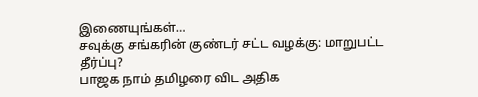இணையுங்கள்…
சவுக்கு சங்கரின் குண்டர் சட்ட வழக்கு: மாறுபட்ட தீர்ப்பு?
பாஜக நாம் தமிழரை விட அதிக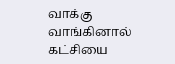வாக்கு வாங்கினால் கட்சியை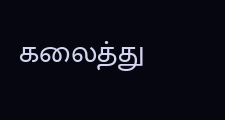கலைத்து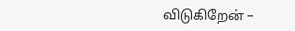விடுகிறேன் –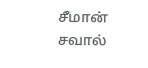சீமான் சவால்